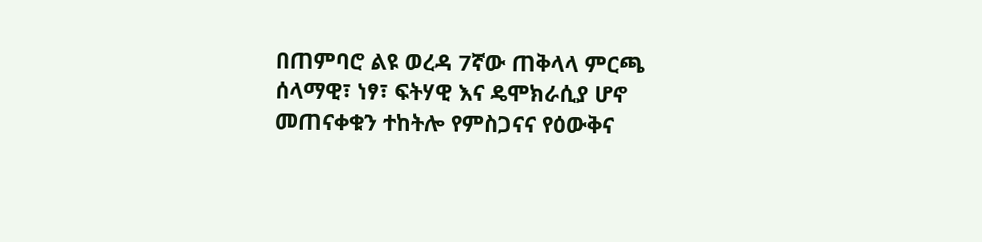በጠምባሮ ልዩ ወረዳ 7ኛው ጠቅላላ ምርጫ ሰላማዊ፣ ነፃ፣ ፍትሃዊ እና ዴሞክራሲያ ሆኖ መጠናቀቁን ተከትሎ የምስጋናና የዕውቅና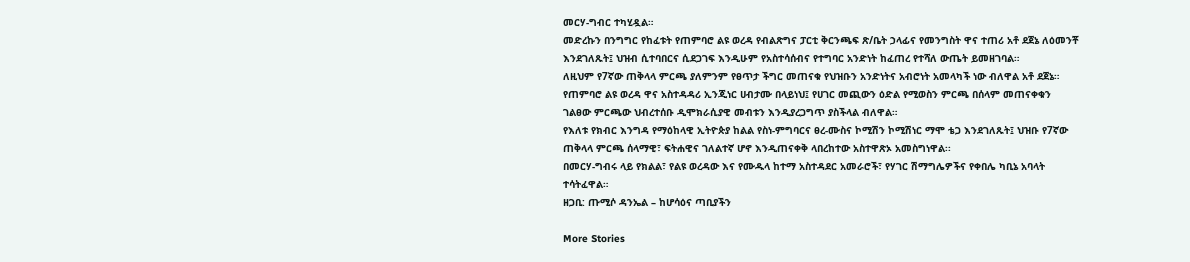መርሃ-ግብር ተካሂዷል።
መድረኩን በንግግር የከፈቱት የጠምባሮ ልዩ ወረዳ የብልጽግና ፓርቲ ቅርንጫፍ ጽ/ቤት ኃላፊና የመንግስት ዋና ተጠሪ አቶ ደጀኔ ለዕመንቾ እንደገለጹት፤ ህዝብ ሲተባበርና ሲደጋገፍ እንዲሁም የአስተሳሰብና የተግባር አንድነት ከፈጠረ የተሻለ ውጤት ይመዘገባል።
ለዚህም የ7ኛው ጠቅላላ ምርጫ ያለምንም የፀጥታ ችግር መጠናቁ የህዝቡን አንድነትና አብሮነት አመላካች ነው ብለዋል አቶ ደጀኔ።
የጠምባሮ ልዩ ወረዳ ዋና አስተዳዳሪ ኢንጂነር ሀብታሙ በላይነህ፤ የሀገር መጪውን ዕድል የሚወስን ምርጫ በሰላም መጠናቀቁን ገልፀው ምርጫው ህብረተሰቡ ዲሞክራሲያዊ መብቱን እንዲያረጋግጥ ያስችላል ብለዋል።
የእለቱ የክብር እንግዳ የማዕከላዊ ኢትዮጵያ ከልል የስነ-ምግባርና ፀረ-ሙስና ኮሚሽን ኮሚሽነር ማሞ ቴጋ እንደገለጹት፤ ህዝቡ የ7ኛው ጠቅላላ ምርጫ ሰላማዊ፣ ፍትሐዊና ገለልተኛ ሆኖ እንዲጠናቀቅ ላበረከተው አስተዋጽኦ አመስግነዋል፡፡
በመርሃ-ግብሩ ላይ የክልል፣ የልዩ ወረዳው እና የሙዱላ ከተማ አስተዳደር አመራሮች፣ የሃገር ሽማግሌዎችና የቀበሌ ካቢኔ አባላት ተሳትፈዋል።
ዘጋቢ: ጡሚሶ ዳንኤል – ከሆሳዕና ጣቢያችን

More Stories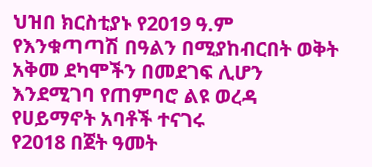ህዝበ ክርስቲያኑ የ2019 ዓ.ም የእንቁጣጣሽ በዓልን በሚያከብርበት ወቅት አቅመ ደካሞችን በመደገፍ ሊሆን እንደሚገባ የጠምባሮ ልዩ ወረዳ የሀይማኖት አባቶች ተናገሩ
የ2018 በጀት ዓመት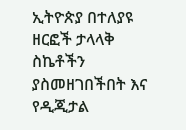ኢትዮጵያ በተለያዩ ዘርፎች ታላላቅ ስኬቶችን ያስመዘገበችበት እና የዲጂታል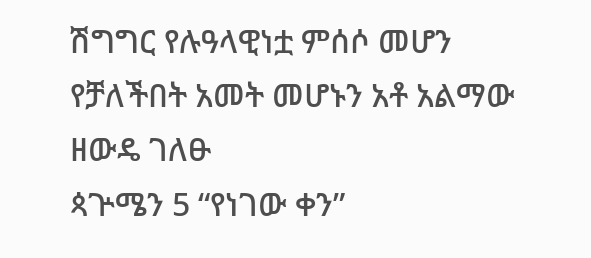ሽግግር የሉዓላዊነቷ ምሰሶ መሆን የቻለችበት አመት መሆኑን አቶ አልማው ዘውዴ ገለፁ
ጳጕሜን 5 “የነገው ቀን”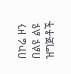በኮሬ ዞን በልዩ ልዩ ዝግጅቶች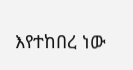እየተከበረ ነው